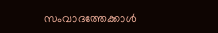സംവാദത്തേക്കാൾ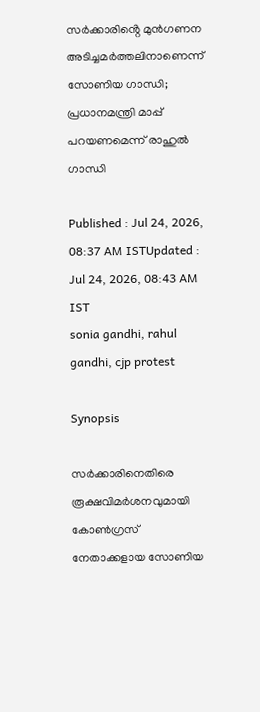സർക്കാരിൻ്റെ മുൻഗണന അടിച്ചമർത്തലിനാണെന്ന് സോണിയ ഗാന്ധി; പ്രധാനമന്ത്രി മാപ്പ് പറയണമെന്ന് രാഹുൽ ഗാന്ധി

Published : Jul 24, 2026, 08:37 AM ISTUpdated : Jul 24, 2026, 08:43 AM IST
sonia gandhi, rahul gandhi, cjp protest

Synopsis

സർക്കാരിനെതിരെ രൂക്ഷവിമർശനവുമായി കോൺഗ്രസ് നേതാക്കളായ സോണിയ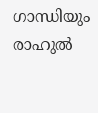ഗാന്ധിയും രാഹുൽ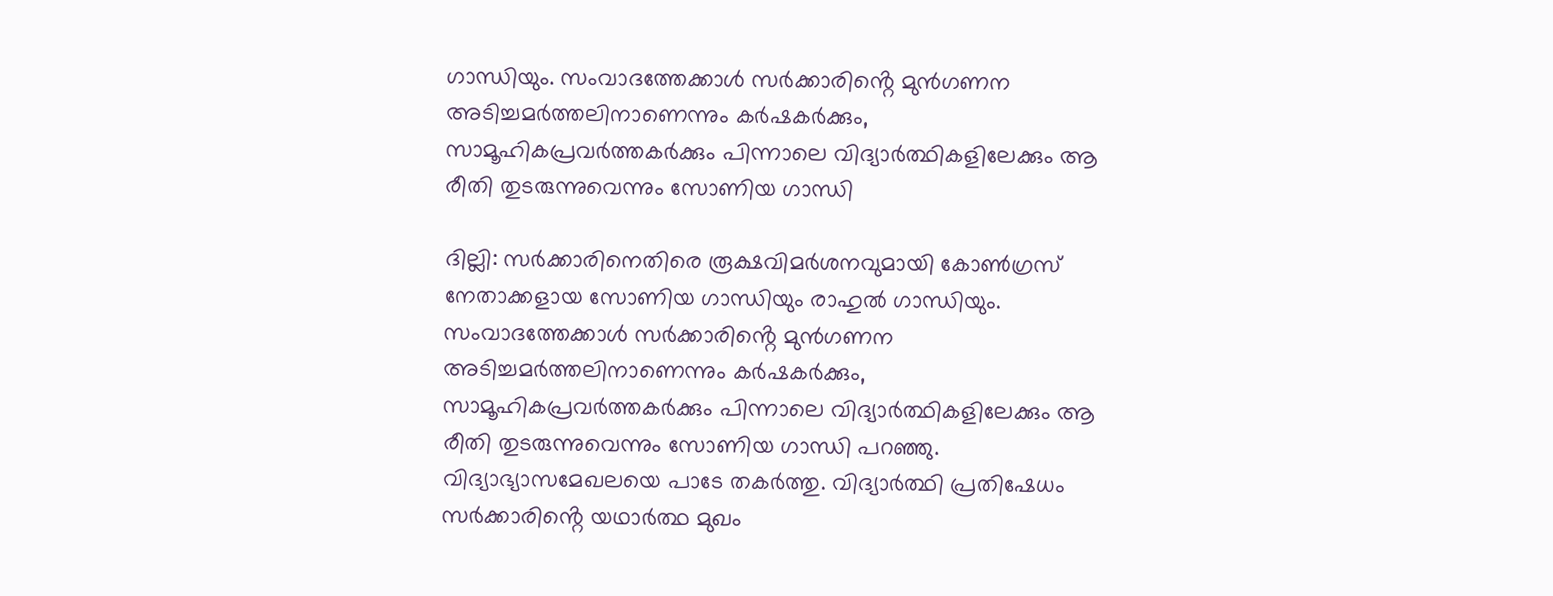ഗാന്ധിയും. സംവാദത്തേക്കാൾ സർക്കാരിൻ്റെ മുൻഗണന അടിച്ചമർത്തലിനാണെന്നും കർഷകർക്കും, സാമൂഹികപ്രവർത്തകർക്കും പിന്നാലെ വിദ്യാർത്ഥികളിലേക്കും ആ രീതി തുടരുന്നുവെന്നും സോണിയ ഗാന്ധി

ദില്ലി: സർക്കാരിനെതിരെ രൂക്ഷവിമർശനവുമായി കോൺഗ്രസ് നേതാക്കളായ സോണിയ ഗാന്ധിയും രാഹുൽ ഗാന്ധിയും. സംവാദത്തേക്കാൾ സർക്കാരിൻ്റെ മുൻഗണന അടിച്ചമർത്തലിനാണെന്നും കർഷകർക്കും, സാമൂഹികപ്രവർത്തകർക്കും പിന്നാലെ വിദ്യാർത്ഥികളിലേക്കും ആ രീതി തുടരുന്നുവെന്നും സോണിയ ഗാന്ധി പറഞ്ഞു. വിദ്യാഭ്യാസമേഖലയെ പാടേ തകർത്തു. വിദ്യാർത്ഥി പ്രതിഷേധം സർക്കാരിൻ്റെ യഥാർത്ഥ മുഖം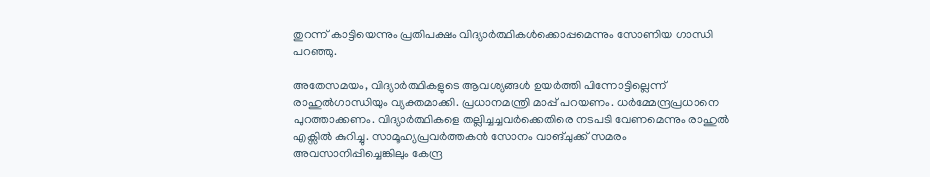തുറന്ന് കാട്ടിയെന്നും പ്രതിപക്ഷം വിദ്യാർത്ഥികൾക്കൊപ്പമെന്നും സോണിയ ഗാന്ധി പറഞ്ഞു.

അതേസമയം, വിദ്യാർത്ഥികളുടെ ആവശ്യങ്ങൾ ഉയർത്തി പിന്നോട്ടില്ലെന്ന് രാഹുൽഗാന്ധിയും വ്യക്തമാക്കി. പ്രധാനമന്ത്രി മാപ്പ് പറയണം. ധർമ്മേന്ദ്രപ്രധാനെ പുറത്താക്കണം. വിദ്യാർത്ഥികളെ തല്ലിച്ചച്ചവർക്കെതിരെ നടപടി വേണമെന്നും രാഹുൽ എക്സിൽ കുറിച്ചു. സാമൂഹ്യപ്രവർത്തകൻ സോനം വാങ്ചുക്ക് സമരം അവസാനിപ്പിച്ചെങ്കിലും കേന്ദ്ര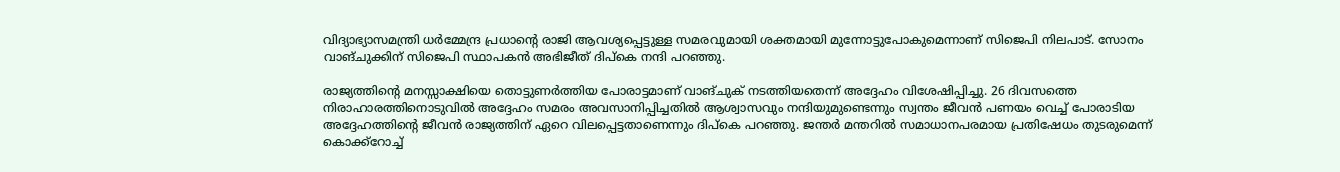വിദ്യാഭ്യാസമന്ത്രി ധർമ്മേന്ദ്ര പ്രധാന്‍റെ രാജി ആവശ്യപ്പെട്ടുള്ള സമരവുമായി ശക്തമായി മുന്നോട്ടുപോകുമെന്നാണ് സിജെപി നിലപാട്. സോനം വാങ്ചുക്കിന് സിജെപി സ്ഥാപകൻ അഭിജീത് ദിപ്കെ നന്ദി പറഞ്ഞു.

രാജ്യത്തിന്‍റെ മനസ്സാക്ഷിയെ തൊട്ടുണർത്തിയ പോരാട്ടമാണ് വാങ്ചുക് നടത്തിയതെന്ന് അദ്ദേഹം വിശേഷിപ്പിച്ചു. 26 ദിവസത്തെ നിരാഹാരത്തിനൊടുവിൽ അദ്ദേഹം സമരം അവസാനിപ്പിച്ചതിൽ ആശ്വാസവും നന്ദിയുമുണ്ടെന്നും സ്വന്തം ജീവൻ പണയം വെച്ച് പോരാടിയ അദ്ദേഹത്തിന്റെ ജീവൻ രാജ്യത്തിന് ഏറെ വിലപ്പെട്ടതാണെന്നും ദിപ്കെ പറഞ്ഞു. ജന്തർ മന്തറിൽ സമാധാനപരമായ പ്രതിഷേധം തുടരുമെന്ന് കൊക്ക്റോച്ച്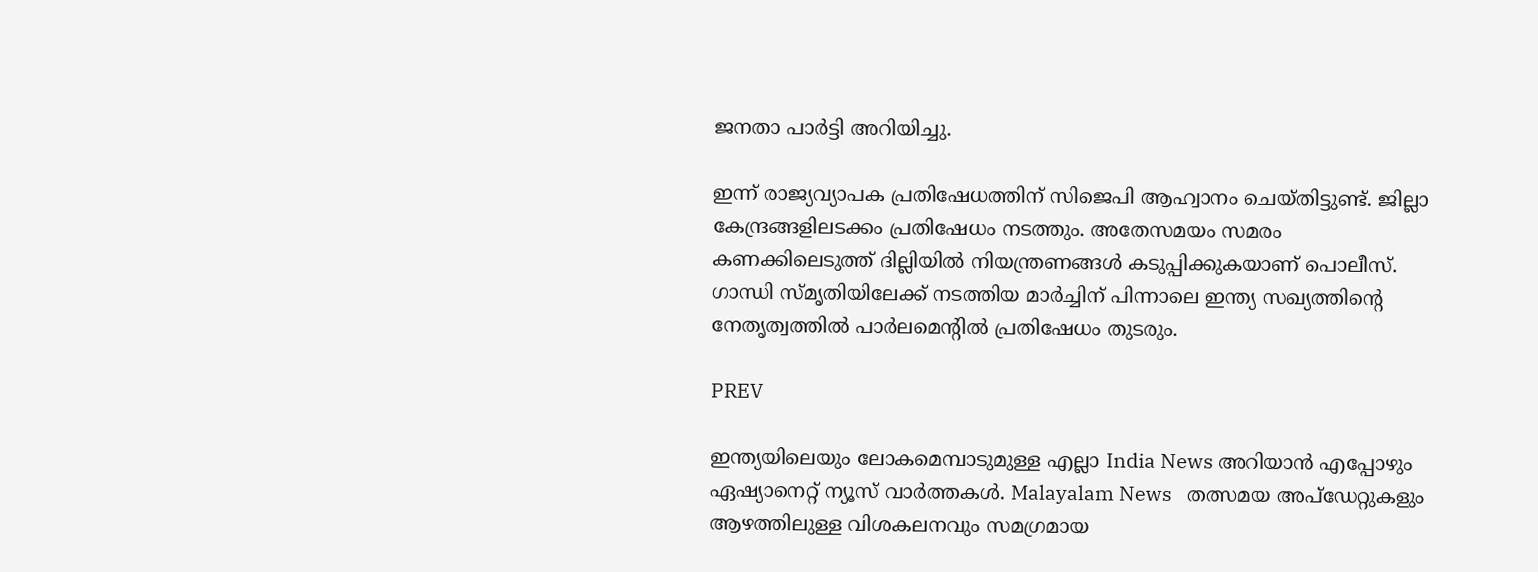ജനതാ പാർട്ടി അറിയിച്ചു.

ഇന്ന് രാജ്യവ്യാപക പ്രതിഷേധത്തിന് സിജെപി ആഹ്വാനം ചെയ്തിട്ടുണ്ട്. ജില്ലാ കേന്ദ്രങ്ങളിലടക്കം പ്രതിഷേധം നടത്തും. അതേസമയം സമരം കണക്കിലെടുത്ത് ദില്ലിയിൽ നിയന്ത്രണങ്ങൾ കടുപ്പിക്കുകയാണ് പൊലീസ്. ഗാന്ധി സ്മൃതിയിലേക്ക് നടത്തിയ മാർച്ചിന് പിന്നാലെ ഇന്ത്യ സഖ്യത്തിന്‍റെ നേതൃത്വത്തിൽ പാർലമെന്‍റിൽ പ്രതിഷേധം തുടരും.

PREV

ഇന്ത്യയിലെയും ലോകമെമ്പാടുമുള്ള എല്ലാ India News അറിയാൻ എപ്പോഴും ഏഷ്യാനെറ്റ് ന്യൂസ് വാർത്തകൾ. Malayalam News   തത്സമയ അപ്‌ഡേറ്റുകളും ആഴത്തിലുള്ള വിശകലനവും സമഗ്രമായ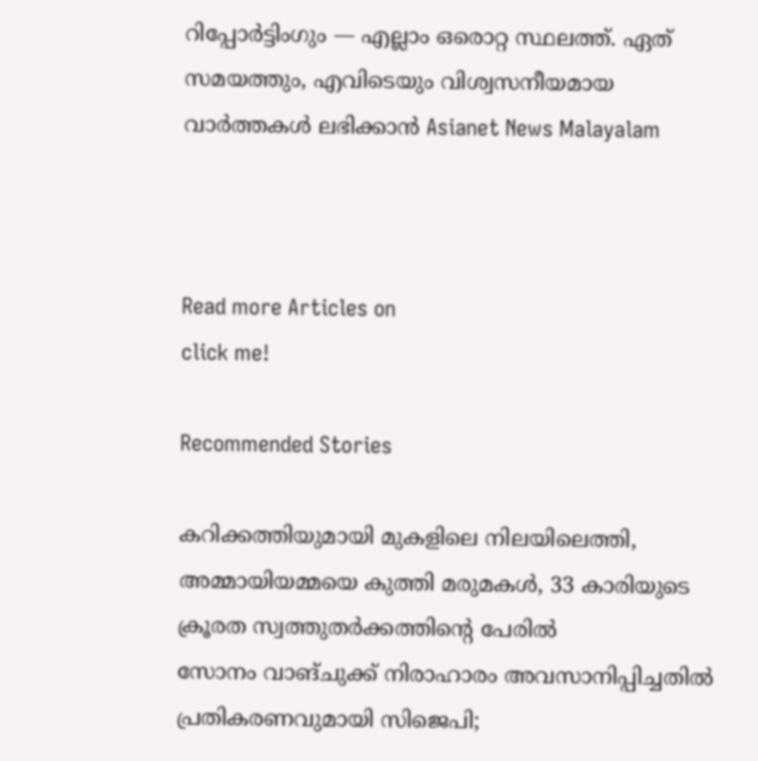റിപ്പോർട്ടിംഗും — എല്ലാം ഒരൊറ്റ സ്ഥലത്ത്. ഏത് സമയത്തും, എവിടെയും വിശ്വസനീയമായ വാർത്തകൾ ലഭിക്കാൻ Asianet News Malayalam



Read more Articles on
click me!

Recommended Stories

കറിക്കത്തിയുമായി മുകളിലെ നിലയിലെത്തി, അമ്മായിയമ്മയെ കുത്തി മരുമകൾ, 33 കാരിയുടെ ക്രൂരത സ്വത്തുതർക്കത്തിന്‍റെ പേരിൽ
സോനം വാങ്ചുക്ക് നിരാഹാരം അവസാനിപ്പിച്ചതിൽ പ്രതികരണവുമായി സിജെപി;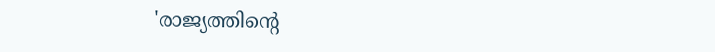'രാജ്യത്തിന്‍റെ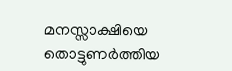മനസ്സാക്ഷിയെ തൊട്ടുണർത്തിയ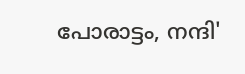പോരാട്ടം, നന്ദി'